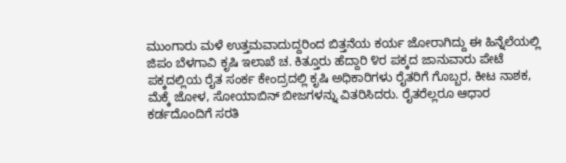ಮುಂಗಾರು ಮಳೆ ಉತ್ತಮವಾದುದ್ದರಿಂದ ಬಿತ್ತನೆಯ ಕರ್ಯ ಜೋರಾಗಿದ್ದು ಈ ಹಿನ್ನೆಲೆಯಲ್ಲಿ ಜಿಪಂ ಬೆಳಗಾವಿ ಕೃಷಿ ಇಲಾಖೆ ಚ. ಕಿತ್ತೂರು ಹೆದ್ದಾರಿ ೪ರ ಪಕ್ಕದ ಜಾನುವಾರು ಪೇಟೆ ಪಕ್ಕದಲ್ಲಿಯ ರೈತ ಸಂರ್ಕ ಕೇಂದ್ರದಲ್ಲಿ ಕೃಷಿ ಅಧಿಕಾರಿಗಳು ರೈತರಿಗೆ ಗೊಬ್ಬರ, ಕೀಟ ನಾಶಕ, ಮೆಕ್ಕೆ ಜೋಳ, ಸೋಯಾಬಿನ್ ಬೀಜಗಳನ್ನು ವಿತರಿಸಿದರು. ರೈತರೆಲ್ಲರೂ ಆಧಾರ ಕರ್ಡದೊಂದಿಗೆ ಸರತಿ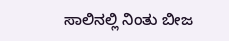ಸಾಲಿನಲ್ಲಿ ನಿಂತು ಬೀಜ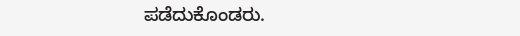ಪಡೆದುಕೊಂಡರು.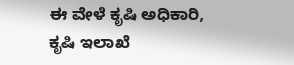ಈ ವೇಳೆ ಕೃಷಿ ಅಧಿಕಾರಿ, ಕೃಷಿ ಇಲಾಖೆ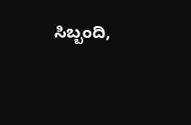ಸಿಬ್ಬಂದಿ,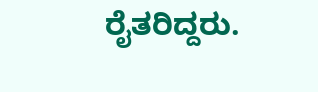ರೈತರಿದ್ದರು.